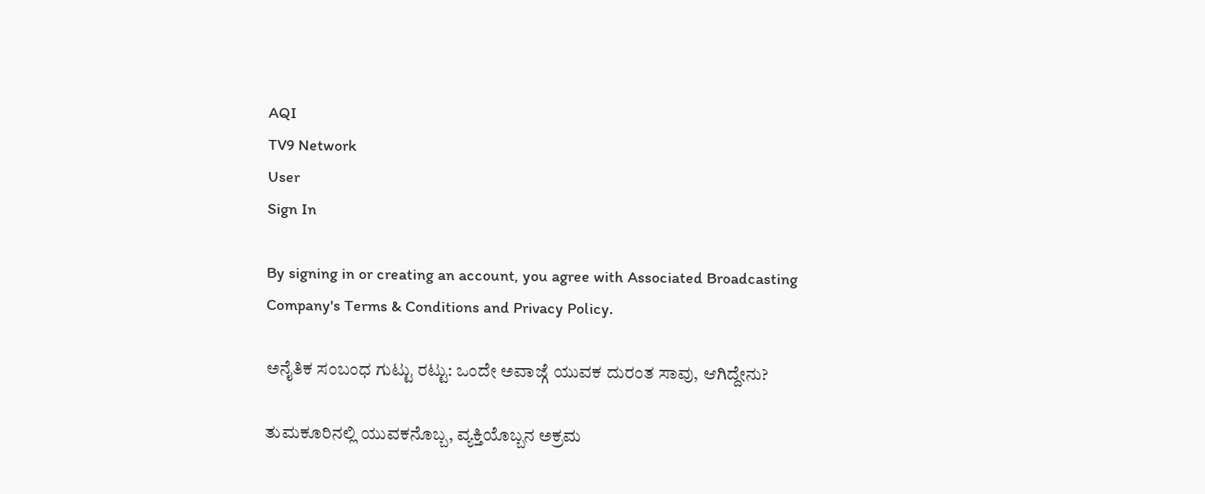AQI
TV9 Network
User
Sign In

By signing in or creating an account, you agree with Associated Broadcasting Company's Terms & Conditions and Privacy Policy.

ಅನೈತಿಕ ಸಂಬಂಧ ಗುಟ್ಟು ರಟ್ಟು: ಒಂದೇ ಅವಾಜ್ಗೆ ಯುವಕ ದುರಂತ ಸಾವು, ಆಗಿದ್ದೇನು?

ತುಮಕೂರಿನಲ್ಲಿ ಯುವಕನೊಬ್ಬ, ವ್ಯಕ್ತಿಯೊಬ್ಬನ ಅಕ್ರಮ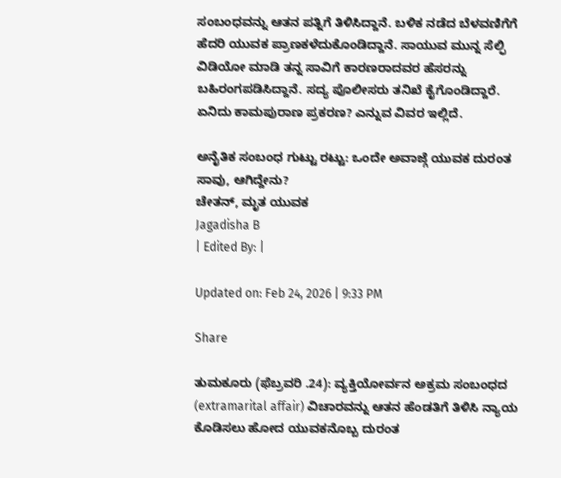ಸಂಬಂಧವನ್ನು ಆತನ ಪತ್ನಿಗೆ ತಿಳಿಸಿದ್ದಾನೆ. ಬಳಿಕ ನಡೆದ ಬೆಳವಣಿಗೆಗೆ ಹೆದರಿ ಯುವಕ ಪ್ರಾಣಕಳೆದುಕೊಂಡಿದ್ದಾನೆ. ಸಾಯುವ ಮುನ್ನ ಸೆಲ್ಫಿ ವಿಡಿಯೋ ಮಾಡಿ ತನ್ನ ಸಾವಿಗೆ ಕಾರಣರಾದವರ ಹೆಸರನ್ನು ಬಹಿರಂಗಪಡಿಸಿದ್ದಾನೆ. ಸದ್ಯ ಪೊಲೀಸರು ತನಿಖೆ ಕೈಗೊಂಡಿದ್ದಾರೆ. ಏನಿದು ಕಾಮಪುರಾಣ ಪ್ರಕರಣ? ಎನ್ನುವ ವಿವರ ಇಲ್ಲಿದೆ.

ಅನೈತಿಕ ಸಂಬಂಧ ಗುಟ್ಟು ರಟ್ಟು: ಒಂದೇ ಅವಾಜ್ಗೆ ಯುವಕ ದುರಂತ ಸಾವು, ಆಗಿದ್ದೇನು?
ಚೇತನ್, ಮೃತ ಯುವಕ
Jagadisha B
| Edited By: |

Updated on: Feb 24, 2026 | 9:33 PM

Share

ತುಮಕೂರು (ಫೆಬ್ರವರಿ .24): ವ್ಯಕ್ತಿಯೋರ್ವನ ಅಕ್ರಮ ಸಂಬಂಧದ (extramarital affair) ವಿಚಾರವನ್ನು ಆತನ ಹೆಂಡತಿಗೆ ತಿಳಿಸಿ ನ್ಯಾಯ ಕೊಡಿಸಲು ಹೋದ ಯುವಕನೊಬ್ಬ ದುರಂತ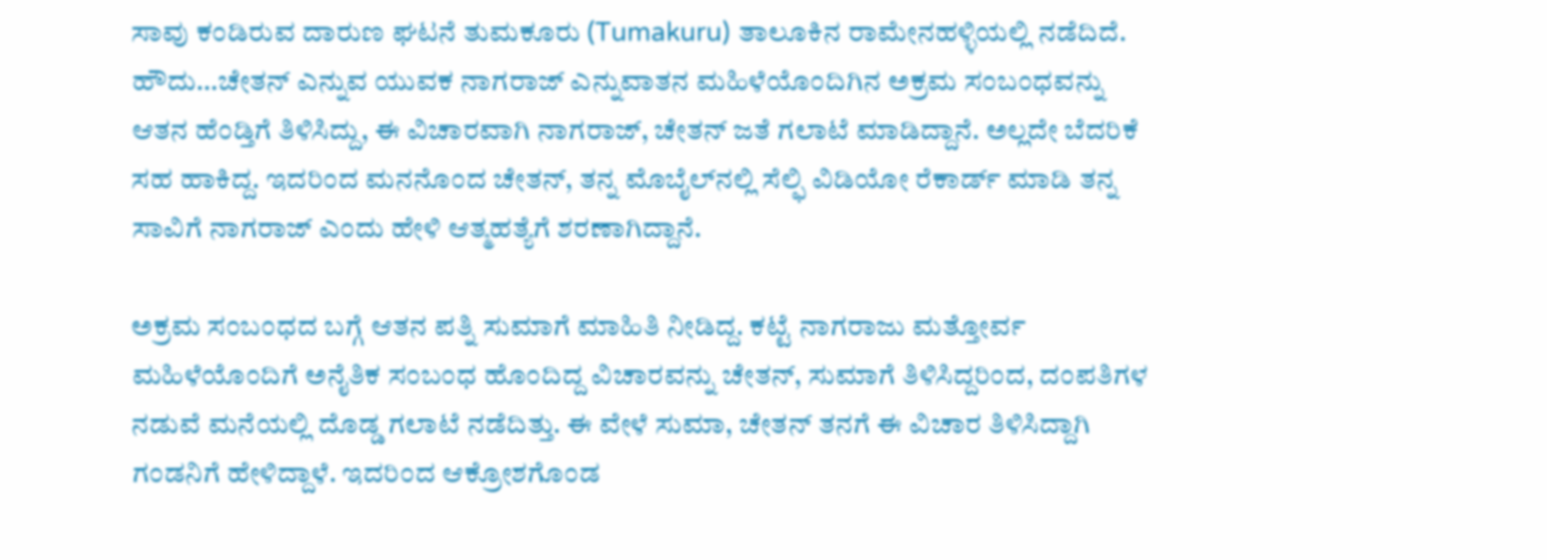ಸಾವು ಕಂಡಿರುವ ದಾರುಣ ಘಟನೆ ತುಮಕೂರು (Tumakuru) ತಾಲೂಕಿನ ರಾಮೇನಹಳ್ಳಿಯಲ್ಲಿ ನಡೆದಿದೆ. ಹೌದು…ಚೇತನ್ ಎನ್ನುವ ಯುವಕ ನಾಗರಾಜ್ ಎನ್ನುವಾತನ ಮಹಿಳೆಯೊಂದಿಗಿನ ಅಕ್ರಮ ಸಂಬಂಧವನ್ನು ಆತನ ಹೆಂಡ್ತಿಗೆ ತಿಳಿಸಿದ್ದು, ಈ ವಿಚಾರವಾಗಿ ನಾಗರಾಜ್, ಚೇತನ್ ಜತೆ ಗಲಾಟೆ ಮಾಡಿದ್ದಾನೆ. ಅಲ್ಲದೇ ಬೆದರಿಕೆ ಸಹ ಹಾಕಿದ್ದ. ಇದರಿಂದ ಮನನೊಂದ ಚೇತನ್, ತನ್ನ ಮೊಬೈಲ್‌ನಲ್ಲಿ ಸೆಲ್ಫಿ ವಿಡಿಯೋ ರೆಕಾರ್ಡ್ ಮಾಡಿ ತನ್ನ ಸಾವಿಗೆ ನಾಗರಾಜ್ ಎಂದು ಹೇಳಿ ಆತ್ಮಹತ್ಯೆಗೆ ಶರಣಾಗಿದ್ದಾನೆ.

ಅಕ್ರಮ ಸಂಬಂಧದ ಬಗ್ಗೆ ಆತನ ಪತ್ನಿ ಸುಮಾಗೆ ಮಾಹಿತಿ ನೀಡಿದ್ದ. ಕಟ್ಟೆ ನಾಗರಾಜು ಮತ್ತೋರ್ವ ಮಹಿಳೆಯೊಂದಿಗೆ ಅನೈತಿಕ ಸಂಬಂಧ ಹೊಂದಿದ್ದ ವಿಚಾರವನ್ನು ಚೇತನ್, ಸುಮಾಗೆ ತಿಳಿಸಿದ್ದರಿಂದ, ದಂಪತಿಗಳ ನಡುವೆ ಮನೆಯಲ್ಲಿ ದೊಡ್ಡ ಗಲಾಟೆ ನಡೆದಿತ್ತು. ಈ ವೇಳೆ ಸುಮಾ, ಚೇತನ್ ತನಗೆ ಈ ವಿಚಾರ ತಿಳಿಸಿದ್ದಾಗಿ ಗಂಡನಿಗೆ ಹೇಳಿದ್ದಾಳೆ. ಇದರಿಂದ ಆಕ್ರೋಶಗೊಂಡ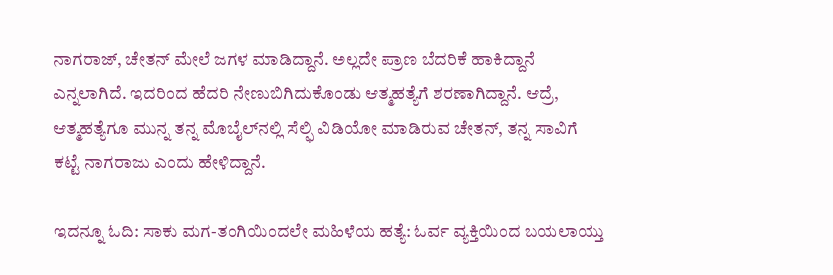ನಾಗರಾಜ್, ಚೇತನ್ ಮೇಲೆ ಜಗಳ ಮಾಡಿದ್ದಾನೆ. ಅಲ್ಲದೇ ಪ್ರಾಣ ಬೆದರಿಕೆ ಹಾಕಿದ್ದಾನೆ ಎನ್ನಲಾಗಿದೆ. ಇದರಿಂದ ಹೆದರಿ ನೇಣುಬಿಗಿದುಕೊಂಡು ಆತ್ಮಹತ್ಯೆಗೆ ಶರಣಾಗಿದ್ದಾನೆ. ಆದ್ರೆ, ಆತ್ಮಹತ್ಯೆಗೂ ಮುನ್ನ ತನ್ನ ಮೊಬೈಲ್‌ನಲ್ಲಿ ಸೆಲ್ಫಿ ವಿಡಿಯೋ ಮಾಡಿರುವ ಚೇತನ್, ತನ್ನ ಸಾವಿಗೆ ಕಟ್ಟೆ ನಾಗರಾಜು ಎಂದು ಹೇಳಿದ್ದಾನೆ.

ಇದನ್ನೂ ಓದಿ: ಸಾಕು ಮಗ-ತಂಗಿಯಿಂದಲೇ ಮಹಿಳೆಯ ಹತ್ಯೆ: ಓರ್ವ ವ್ಯಕ್ತಿಯಿಂದ ಬಯಲಾಯ್ತು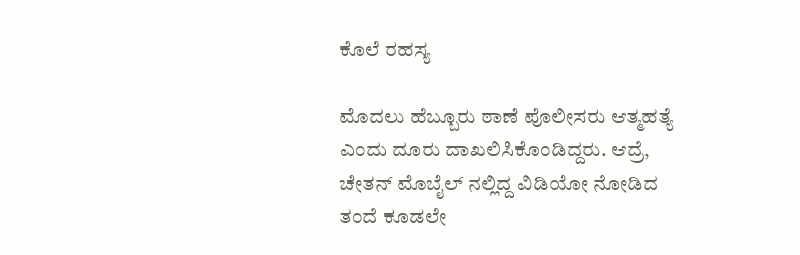ಕೊಲೆ ರಹಸ್ಯ

ಮೊದಲು ಹೆಬ್ಬೂರು ಠಾಣೆ ಪೊಲೀಸರು ಆತ್ಮಹತ್ಯೆ ಎಂದು ದೂರು ದಾಖಲಿಸಿಕೊಂಡಿದ್ದರು. ಆದ್ರೆ, ಚೇತನ್ ಮೊಬೈಲ್ ನಲ್ಲಿದ್ದ ವಿಡಿಯೋ ನೋಡಿದ ತಂದೆ ಕೂಡಲೇ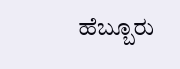ಹೆಬ್ಬೂರು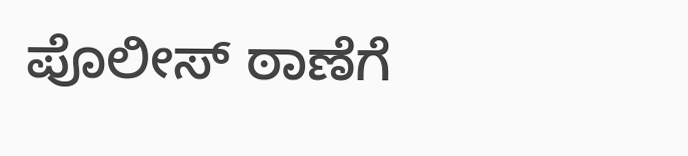ಪೊಲೀಸ್ ಠಾಣೆಗೆ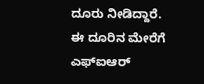ದೂರು ನೀಡಿದ್ದಾರೆ. ಈ ದೂರಿನ ಮೇರೆಗೆ ಎಫ್ಐಆರ್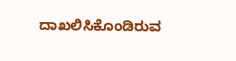ದಾಖಲಿಸಿಕೊಂಡಿರುವ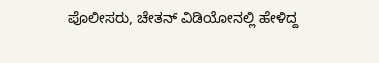ಪೊಲೀಸರು, ಚೇತನ್ ವಿಡಿಯೋನಲ್ಲಿ ಹೇಳಿದ್ದ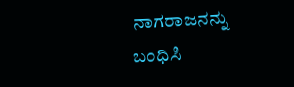ನಾಗರಾಜನನ್ನು ಬಂಧಿಸಿ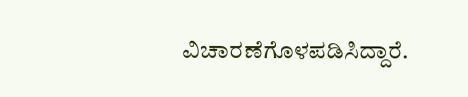ವಿಚಾರಣೆಗೊಳಪಡಿಸಿದ್ದಾರೆ.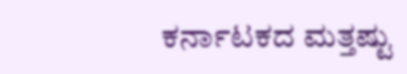ಕರ್ನಾಟಕದ ಮತ್ತಷ್ಟು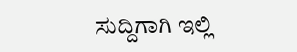ಸುದ್ದಿಗಾಗಿ ಇಲ್ಲಿ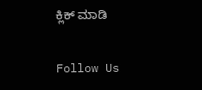ಕ್ಲಿಕ್ ಮಾಡಿ

Follow Us